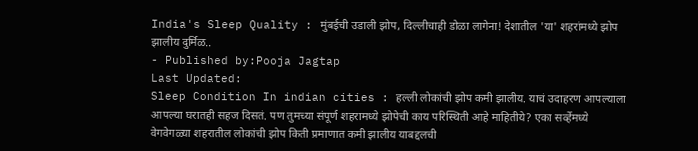India's Sleep Quality : मुंबईची उडाली झोप, दिल्लीचाही डोळा लागेना! देशातील 'या' शहरांमध्ये झोप झालीय दुर्मिळ..
- Published by:Pooja Jagtap
Last Updated:
Sleep Condition In indian cities : हल्ली लोकांची झोप कमी झालीय. याचं उदाहरण आपल्याला आपल्या घरातही सहज दिसतं. पण तुमच्या संपूर्ण शहरामध्ये झोपेची काय परिस्थिती आहे माहितीये? एका सर्व्हेमध्ये वेगवेगळ्या शहरातील लोकांची झोप किती प्रमाणात कमी झालीय याबद्दलची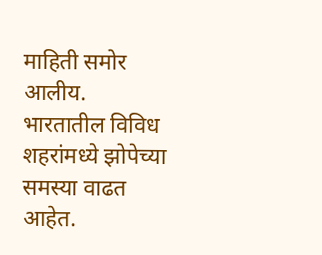माहिती समोर आलीय.
भारतातील विविध शहरांमध्ये झोपेच्या समस्या वाढत आहेत.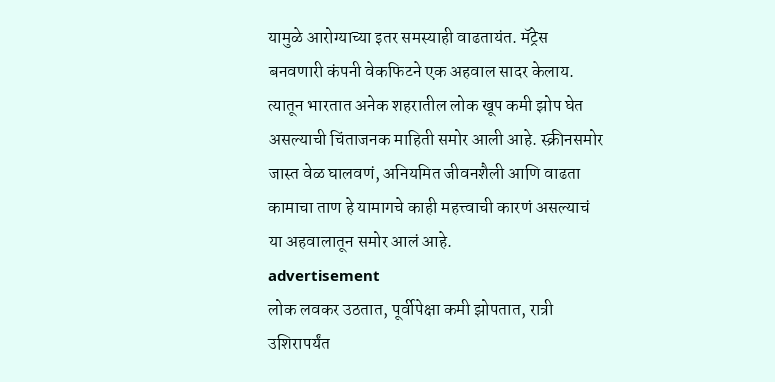यामुळे आरोग्याच्या इतर समस्याही वाढतायंत. मॅट्रेस बनवणारी कंपनी वेकफिटने एक अहवाल सादर केलाय. त्यातून भारतात अनेक शहरातील लोक खूप कमी झोप घेत असल्याची चिंताजनक माहिती समोर आली आहे. स्क्रीनसमोर जास्त वेळ घालवणं, अनियमित जीवनशैली आणि वाढता कामाचा ताण हे यामागचे काही महत्त्वाची कारणं असल्याचं या अहवालातून समोर आलं आहे.
advertisement
लोक लवकर उठतात, पूर्वीपेक्षा कमी झोपतात, रात्री उशिरापर्यंत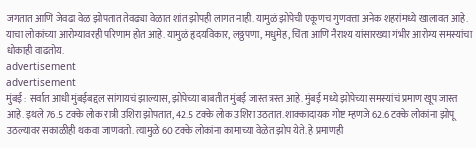जगतात आणि जेवढा वेळ झोपतात तेवढ्या वेळात शांत झोपही लागत नाही. यामुळं झोपेची एकूणच गुणवत्ता अनेक शहरांमध्ये खालावत आहे. याचा लोकांच्या आरोग्यावरही परिणाम होत आहे. यामुळं हृदयविकार, लठ्ठपणा, मधुमेह, चिंता आणि नैराश्य यांसारख्या गंभीर आरोग्य समस्यांचा धोकाही वाढतोय.
advertisement
advertisement
मुंबई : सर्वात आधी मुंबईबद्दल सांगायचं झाल्यास, झोपेच्या बाबतीत मुंबई जास्त त्रस्त आहे. मुंबई मध्ये झोपेच्या समस्यांचं प्रमाण खूप जास्त आहे. इथले 76.5 टक्के लोक रात्री उशिरा झोपतात, 42.5 टक्के लोक उशिरा उठतात. शाक्कादायक गोष्ट म्हणजे 62.6 टक्के लोकांना झोपू उठल्यावर सकाळीही थकवा जाणवतो. त्यामुळे 60 टक्के लोकांना कामाच्या वेळेत झोप येते. हे प्रमाणही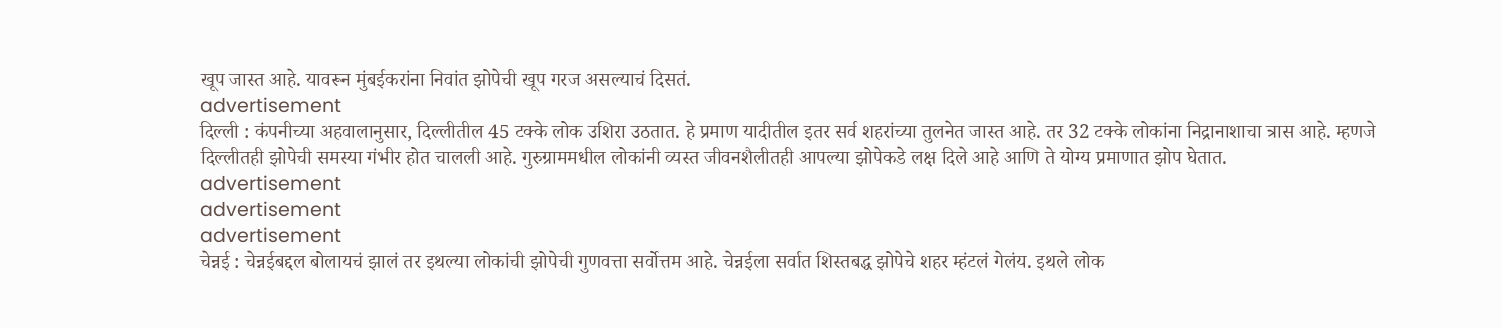खूप जास्त आहे. यावरून मुंबईकरांना निवांत झोपेची खूप गरज असल्याचं दिसतं.
advertisement
दिल्ली : कंपनीच्या अहवालानुसार, दिल्लीतील 45 टक्के लोक उशिरा उठतात. हे प्रमाण यादीतील इतर सर्व शहरांच्या तुलनेत जास्त आहे. तर 32 टक्के लोकांना निद्रानाशाचा त्रास आहे. म्हणजे दिल्लीतही झोपेची समस्या गंभीर होत चालली आहे. गुरुग्राममधील लोकांनी व्यस्त जीवनशैलीतही आपल्या झोपेकडे लक्ष दिले आहे आणि ते योग्य प्रमाणात झोप घेतात.
advertisement
advertisement
advertisement
चेन्नई : चेन्नईबद्दल बोलायचं झालं तर इथल्या लोकांची झोपेची गुणवत्ता सर्वोत्तम आहे. चेन्नईला सर्वात शिस्तबद्ध झोपेचे शहर म्हंटलं गेलंय. इथले लोक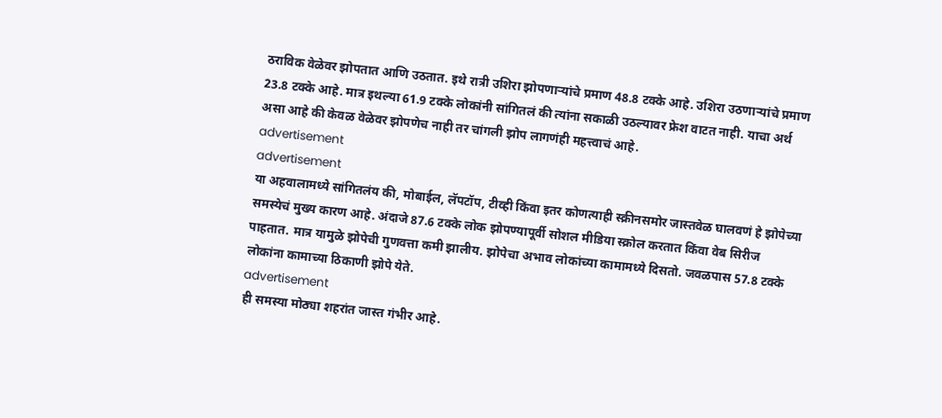ठराविक वेळेवर झोपतात आणि उठतात. इथे रात्री उशिरा झोपणाऱ्यांचे प्रमाण 48.8 टक्के आहे. उशिरा उठणाऱ्यांचे प्रमाण 23.8 टक्के आहे. मात्र इथल्या 61.9 टक्के लोकांनी सांगितलं की त्यांना सकाळी उठल्यावर फ्रेश वाटत नाही. याचा अर्थ असा आहे की केवळ वेळेवर झोपणेच नाही तर चांगली झोप लागणंही महत्त्वाचं आहे.
advertisement
advertisement
या अहवालामध्ये सांगितलंय की, मोबाईल, लॅपटॉप, टीव्ही किंवा इतर कोणत्याही स्क्रीनसमोर जास्तवेळ घालवणं हे झोपेच्या समस्येचं मुख्य कारण आहे. अंदाजे 87.6 टक्के लोक झोपण्यापूर्वी सोशल मीडिया स्क्रोल करतात किंवा वेब सिरीज पाहतात. मात्र यामुळे झोपेची गुणवत्ता कमी झालीय. झोपेचा अभाव लोकांच्या कामामध्ये दिसतो. जवळपास 57.8 टक्के लोकांना कामाच्या ठिकाणी झोपे येते.
advertisement
ही समस्या मोठ्या शहरांत जास्त गंभीर आहे.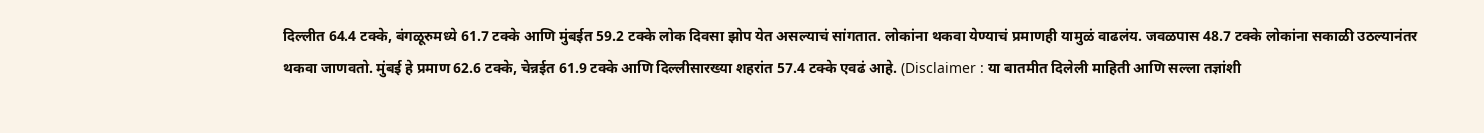दिल्लीत 64.4 टक्के, बंगळूरुमध्ये 61.7 टक्के आणि मुंबईत 59.2 टक्के लोक दिवसा झोप येत असल्याचं सांगतात. लोकांना थकवा येण्याचं प्रमाणही यामुळं वाढलंय. जवळपास 48.7 टक्के लोकांना सकाळी उठल्यानंतर थकवा जाणवतो. मुंबई हे प्रमाण 62.6 टक्के, चेन्नईत 61.9 टक्के आणि दिल्लीसारख्या शहरांत 57.4 टक्के एवढं आहे. (Disclaimer : या बातमीत दिलेली माहिती आणि सल्ला तज्ञांशी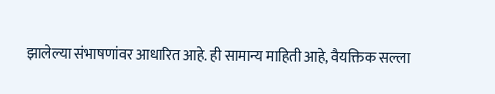झालेल्या संभाषणांवर आधारित आहे. ही सामान्य माहिती आहे, वैयक्तिक सल्ला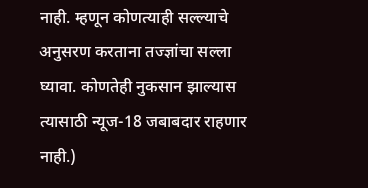नाही. म्हणून कोणत्याही सल्ल्याचे अनुसरण करताना तज्ज्ञांचा सल्ला घ्यावा. कोणतेही नुकसान झाल्यास त्यासाठी न्यूज-18 जबाबदार राहणार नाही.)